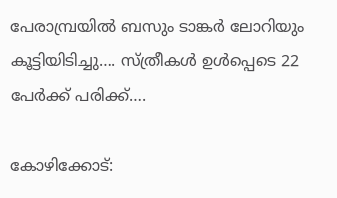പേരാമ്പ്രയിൽ ബസും ടാങ്കർ ലോറിയും കൂട്ടിയിടിച്ചു…. സ്ത്രീകൾ ഉൾപ്പെടെ 22 പേർക്ക് പരിക്ക്….

കോഴിക്കോട്: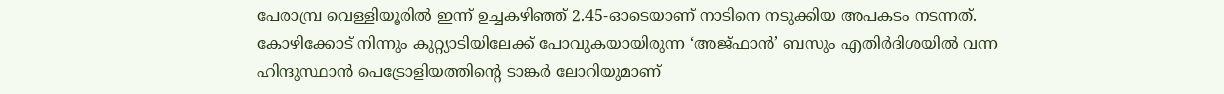പേരാമ്പ്ര വെള്ളിയൂരിൽ ഇന്ന് ഉച്ചകഴിഞ്ഞ് 2.45-ഓടെയാണ് നാടിനെ നടുക്കിയ അപകടം നടന്നത്. കോഴിക്കോട് നിന്നും കുറ്റ്യാടിയിലേക്ക് പോവുകയായിരുന്ന ‘അജ്ഫാൻ’ ബസും എതിർദിശയിൽ വന്ന ഹിന്ദുസ്ഥാൻ പെട്രോളിയത്തിന്റെ ടാങ്കർ ലോറിയുമാണ്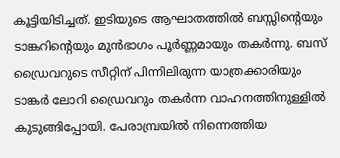കൂട്ടിയിടിച്ചത്. ഇടിയുടെ ആഘാതത്തിൽ ബസ്സിന്റെയും ടാങ്കറിന്റെയും മുൻഭാഗം പൂർണ്ണമായും തകർന്നു. ബസ് ഡ്രൈവറുടെ സീറ്റിന് പിന്നിലിരുന്ന യാത്രക്കാരിയും ടാങ്കർ ലോറി ഡ്രൈവറും തകർന്ന വാഹനത്തിനുള്ളിൽ കുടുങ്ങിപ്പോയി. പേരാമ്പ്രയിൽ നിന്നെത്തിയ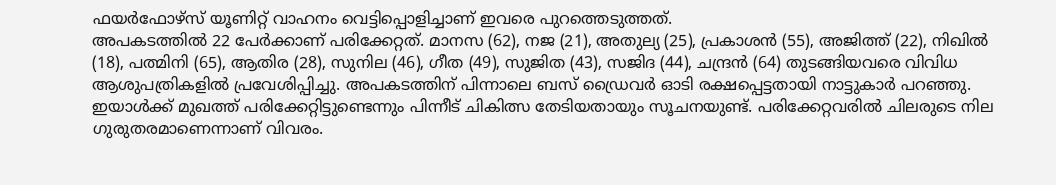ഫയർഫോഴ്സ് യൂണിറ്റ് വാഹനം വെട്ടിപ്പൊളിച്ചാണ് ഇവരെ പുറത്തെടുത്തത്.
അപകടത്തിൽ 22 പേർക്കാണ് പരിക്കേറ്റത്. മാനസ (62), നജ (21), അതുല്യ (25), പ്രകാശൻ (55), അജിത്ത് (22), നിഖിൽ (18), പത്മിനി (65), ആതിര (28), സുനില (46), ഗീത (49), സുജിത (43), സജിദ (44), ചന്ദ്രൻ (64) തുടങ്ങിയവരെ വിവിധ ആശുപത്രികളിൽ പ്രവേശിപ്പിച്ചു. അപകടത്തിന് പിന്നാലെ ബസ് ഡ്രൈവർ ഓടി രക്ഷപ്പെട്ടതായി നാട്ടുകാർ പറഞ്ഞു. ഇയാൾക്ക് മുഖത്ത് പരിക്കേറ്റിട്ടുണ്ടെന്നും പിന്നീട് ചികിത്സ തേടിയതായും സൂചനയുണ്ട്. പരിക്കേറ്റവരിൽ ചിലരുടെ നില ഗുരുതരമാണെന്നാണ് വിവരം.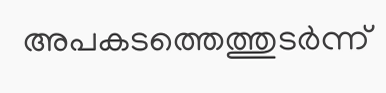അപകടത്തെത്തുടർന്ന്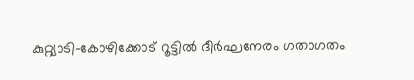കുറ്റ്യാടി-കോഴിക്കോട് റൂട്ടിൽ ദീർഘനേരം ഗതാഗതം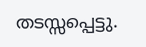തടസ്സപ്പെട്ടു.